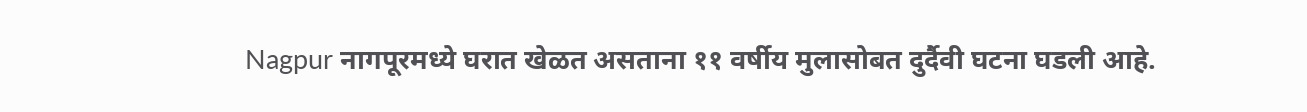Nagpur नागपूरमध्ये घरात खेळत असताना ११ वर्षीय मुलासोबत दुर्दैवी घटना घडली आहे.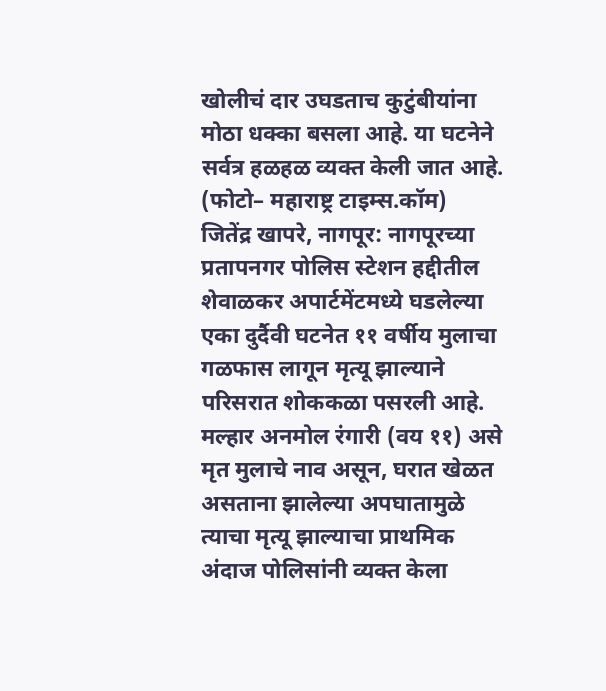खोलीचं दार उघडताच कुटुंबीयांना मोठा धक्का बसला आहे. या घटनेने सर्वत्र हळहळ व्यक्त केली जात आहे.
(फोटो– महाराष्ट्र टाइम्स.कॉम)
जितेंद्र खापरे, नागपूर: नागपूरच्या प्रतापनगर पोलिस स्टेशन हद्दीतील शेवाळकर अपार्टमेंटमध्ये घडलेल्या एका दुर्दैवी घटनेत ११ वर्षीय मुलाचा गळफास लागून मृत्यू झाल्याने परिसरात शोककळा पसरली आहे. मल्हार अनमोल रंगारी (वय ११) असे मृत मुलाचे नाव असून, घरात खेळत असताना झालेल्या अपघातामुळे त्याचा मृत्यू झाल्याचा प्राथमिक अंदाज पोलिसांनी व्यक्त केला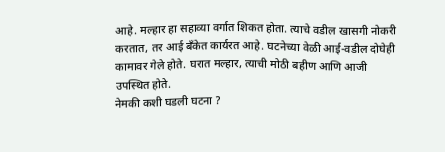आहे. मल्हार हा सहाव्या वर्गात शिकत होता. त्याचे वडील खासगी नोकरी करतात, तर आई बँकेत कार्यरत आहे. घटनेच्या वेळी आई-वडील दोघेही कामावर गेले होते. घरात मल्हार, त्याची मोठी बहीण आणि आजी उपस्थित होते.
नेमकी कशी घडली घटना ?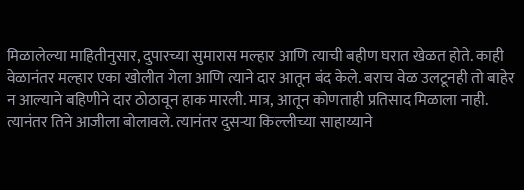मिळालेल्या माहितीनुसार, दुपारच्या सुमारास मल्हार आणि त्याची बहीण घरात खेळत होते. काही वेळानंतर मल्हार एका खोलीत गेला आणि त्याने दार आतून बंद केले. बराच वेळ उलटूनही तो बाहेर न आल्याने बहिणीने दार ठोठावून हाक मारली. मात्र, आतून कोणताही प्रतिसाद मिळाला नाही. त्यानंतर तिने आजीला बोलावले. त्यानंतर दुसऱ्या किल्लीच्या साहाय्याने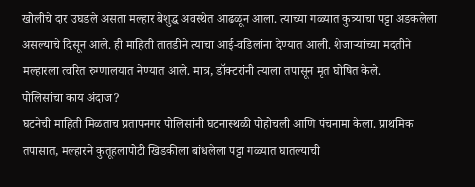खोलीचे दार उघडले असता मल्हार बेशुद्ध अवस्थेत आढळून आला. त्याच्या गळ्यात कुत्र्याचा पट्टा अडकलेला असल्याचे दिसून आले. ही माहिती तातडीने त्याचा आई-वडिलांना देण्यात आली. शेजाऱ्यांच्या मदतीने मल्हारला त्वरित रुग्णालयात नेण्यात आले. मात्र, डॉक्टरांनी त्याला तपासून मृत घोषित केले.
पोलिसांचा काय अंदाज?
घटनेची माहिती मिळताच प्रतापनगर पोलिसांनी घटनास्थळी पोहोचली आणि पंचनामा केला. प्राथमिक तपासात, मल्हारने कुतूहलापोटी खिडकीला बांधलेला पट्टा गळ्यात घातल्याची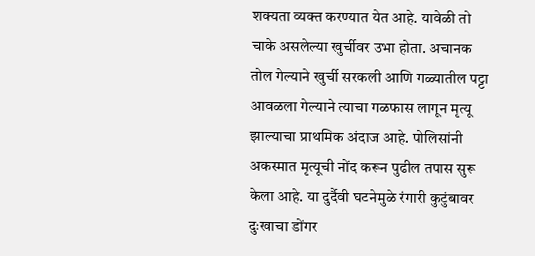शक्यता व्यक्त करण्यात येत आहे. यावेळी तो चाके असलेल्या खुर्चीवर उभा होता. अचानक तोल गेल्याने खुर्ची सरकली आणि गळ्यातील पट्टा आवळला गेल्याने त्याचा गळफास लागून मृत्यू झाल्याचा प्राथमिक अंदाज आहे. पोलिसांनी अकस्मात मृत्यूची नोंद करून पुढील तपास सुरू केला आहे. या दुर्दैवी घटनेमुळे रंगारी कुटुंबावर दुःखाचा डोंगर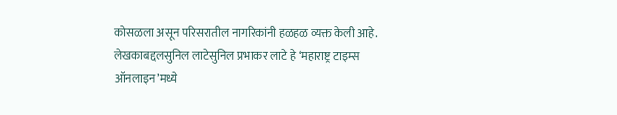कोसळला असून परिसरातील नागरिकांनी हळहळ व्यक्त केली आहे.
लेखकाबद्दलसुनिल लाटेसुनिल प्रभाकर लाटे हे ‘महाराष्ट्र टाइम्स ऑनलाइन’मध्ये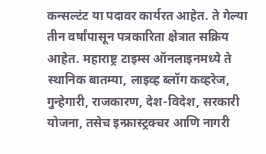कन्सल्टंट या पदावर कार्यरत आहेत. ते गेल्या तीन वर्षांपासून पत्रकारिता क्षेत्रात सक्रिय आहेत. महाराष्ट्र टाइम्स ऑनलाइनमध्ये ते स्थानिक बातम्या, लाइव्ह ब्लॉग कव्हरेज, गुन्हेगारी, राजकारण, देश-विदेश, सरकारी योजना, तसेच इन्फ्रास्ट्रक्चर आणि नागरी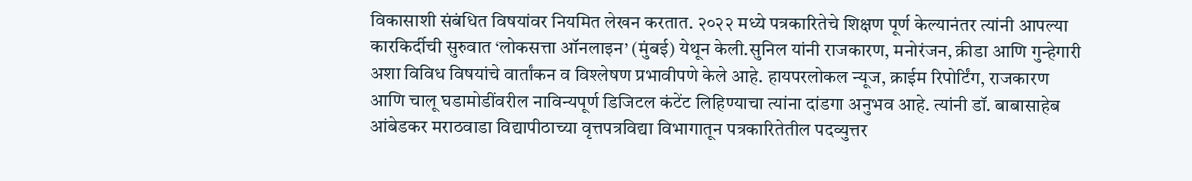विकासाशी संबंधित विषयांवर नियमित लेखन करतात. २०२२ मध्ये पत्रकारितेचे शिक्षण पूर्ण केल्यानंतर त्यांनी आपल्या कारकिर्दीची सुरुवात ‘लोकसत्ता ऑनलाइन’ (मुंबई) येथून केली.सुनिल यांनी राजकारण, मनोरंजन, क्रीडा आणि गुन्हेगारी अशा विविध विषयांचे वार्तांकन व विश्लेषण प्रभावीपणे केले आहे. हायपरलोकल न्यूज, क्राईम रिपोर्टिंग, राजकारण आणि चालू घडामोडींवरील नाविन्यपूर्ण डिजिटल कंटेंट लिहिण्याचा त्यांना दांडगा अनुभव आहे. त्यांनी डॉ. बाबासाहेब आंबेडकर मराठवाडा विद्यापीठाच्या वृत्तपत्रविद्या विभागातून पत्रकारितेतील पदव्युत्तर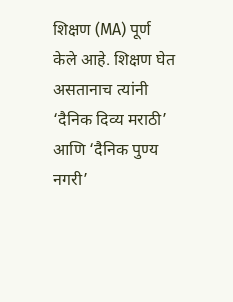शिक्षण (MA) पूर्ण केले आहे. शिक्षण घेत असतानाच त्यांनी ‘दैनिक दिव्य मराठी’ आणि ‘दैनिक पुण्य नगरी’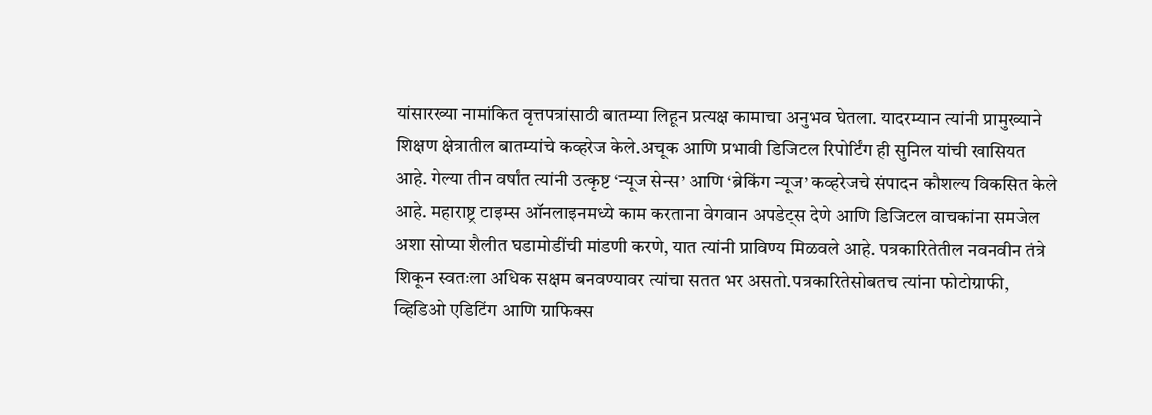यांसारख्या नामांकित वृत्तपत्रांसाठी बातम्या लिहून प्रत्यक्ष कामाचा अनुभव घेतला. यादरम्यान त्यांनी प्रामुख्याने शिक्षण क्षेत्रातील बातम्यांचे कव्हरेज केले.अचूक आणि प्रभावी डिजिटल रिपोर्टिंग ही सुनिल यांची खासियत आहे. गेल्या तीन वर्षांत त्यांनी उत्कृष्ट ‘न्यूज सेन्स’ आणि ‘ब्रेकिंग न्यूज’ कव्हरेजचे संपादन कौशल्य विकसित केले आहे. महाराष्ट्र टाइम्स ऑनलाइनमध्ये काम करताना वेगवान अपडेट्स देणे आणि डिजिटल वाचकांना समजेल अशा सोप्या शैलीत घडामोडींची मांडणी करणे, यात त्यांनी प्राविण्य मिळवले आहे. पत्रकारितेतील नवनवीन तंत्रे शिकून स्वतःला अधिक सक्षम बनवण्यावर त्यांचा सतत भर असतो.पत्रकारितेसोबतच त्यांना फोटोग्राफी, व्हिडिओ एडिटिंग आणि ग्राफिक्स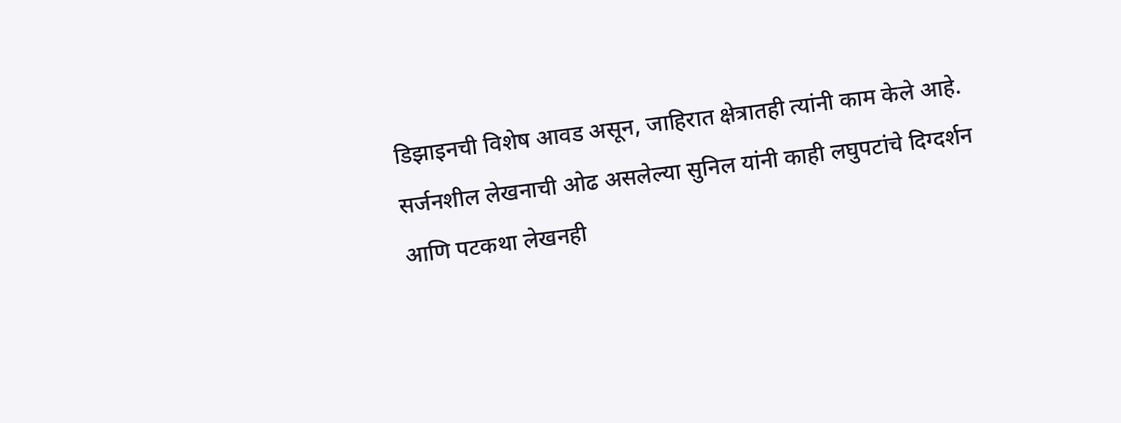डिझाइनची विशेष आवड असून, जाहिरात क्षेत्रातही त्यांनी काम केले आहे. सर्जनशील लेखनाची ओढ असलेल्या सुनिल यांनी काही लघुपटांचे दिग्दर्शन आणि पटकथा लेखनही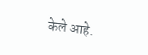केले आहे.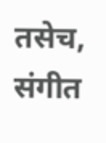तसेच, संगीत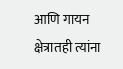आणि गायन क्षेत्रातही त्यांना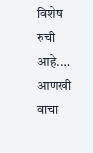विशेष रुची आहे.… आणखी वाचा